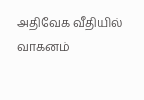அதிவேக வீதியில் வாகனம்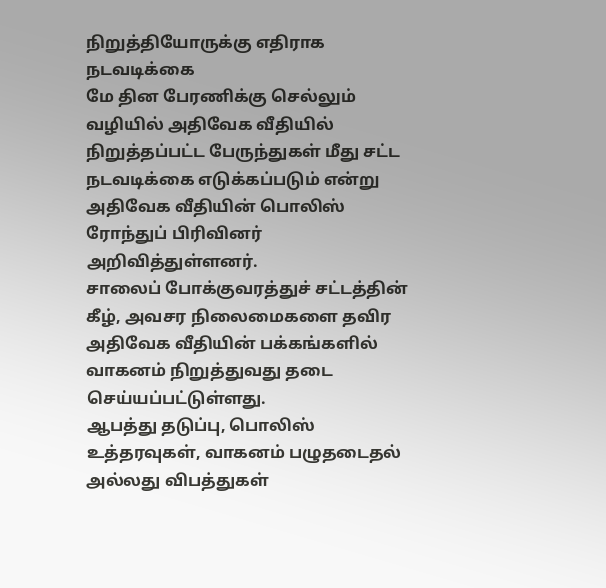நிறுத்தியோருக்கு எதிராக நடவடிக்கை
மே தின பேரணிக்கு செல்லும் வழியில் அதிவேக வீதியில் நிறுத்தப்பட்ட பேருந்துகள் மீது சட்ட நடவடிக்கை எடுக்கப்படும் என்று அதிவேக வீதியின் பொலிஸ் ரோந்துப் பிரிவினர் அறிவித்துள்ளனர்.
சாலைப் போக்குவரத்துச் சட்டத்தின் கீழ், அவசர நிலைமைகளை தவிர அதிவேக வீதியின் பக்கங்களில் வாகனம் நிறுத்துவது தடை செய்யப்பட்டுள்ளது.
ஆபத்து தடுப்பு, பொலிஸ் உத்தரவுகள், வாகனம் பழுதடைதல் அல்லது விபத்துகள்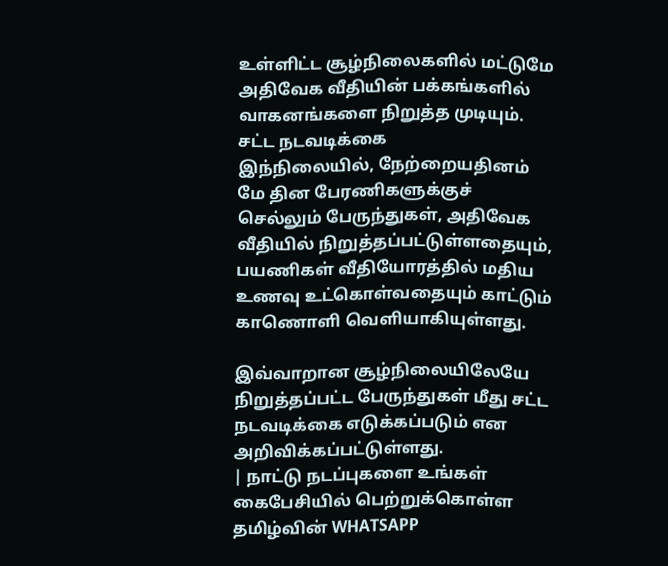உள்ளிட்ட சூழ்நிலைகளில் மட்டுமே அதிவேக வீதியின் பக்கங்களில் வாகனங்களை நிறுத்த முடியும்.
சட்ட நடவடிக்கை
இந்நிலையில், நேற்றையதினம் மே தின பேரணிகளுக்குச் செல்லும் பேருந்துகள், அதிவேக வீதியில் நிறுத்தப்பட்டுள்ளதையும், பயணிகள் வீதியோரத்தில் மதிய உணவு உட்கொள்வதையும் காட்டும் காணொளி வெளியாகியுள்ளது.

இவ்வாறான சூழ்நிலையிலேயே நிறுத்தப்பட்ட பேருந்துகள் மீது சட்ட நடவடிக்கை எடுக்கப்படும் என அறிவிக்கப்பட்டுள்ளது.
| நாட்டு நடப்புகளை உங்கள் கைபேசியில் பெற்றுக்கொள்ள தமிழ்வின் WHATSAPP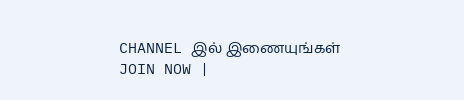CHANNEL இல் இணையுங்கள் JOIN NOW |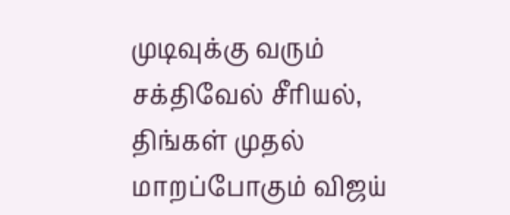முடிவுக்கு வரும் சக்திவேல் சீரியல், திங்கள் முதல் மாறப்போகும் விஜய்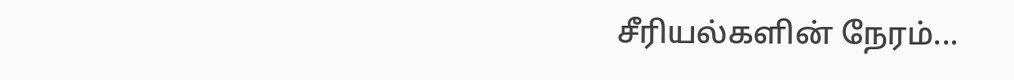சீரியல்களின் நேரம்...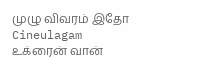முழு விவரம் இதோ Cineulagam
உக்ரைன் வான்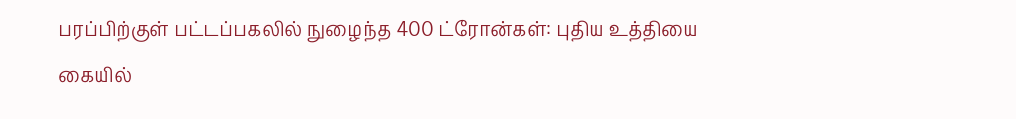பரப்பிற்குள் பட்டப்பகலில் நுழைந்த 400 ட்ரோன்கள்: புதிய உத்தியை கையில்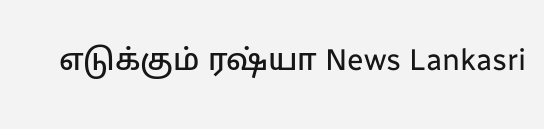எடுக்கும் ரஷ்யா News Lankasri